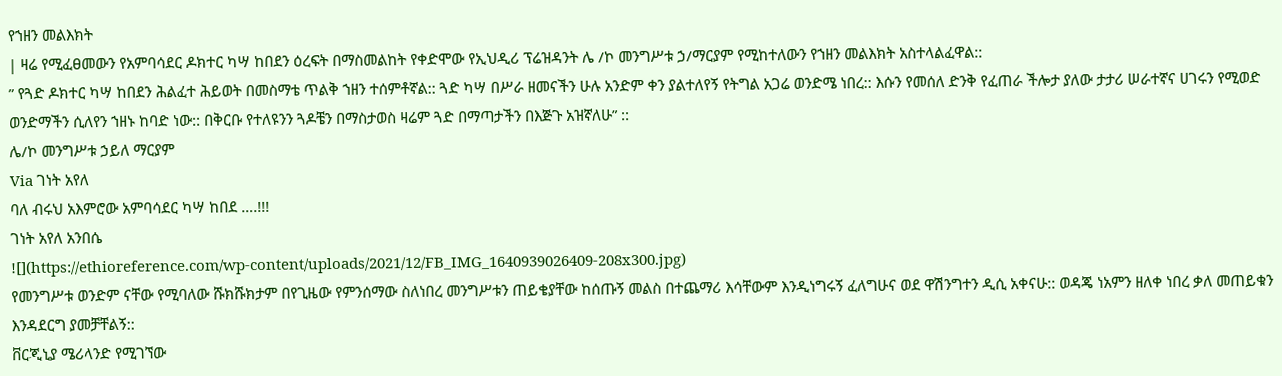የኀዘን መልእክት
| ዛሬ የሚፈፀመውን የአምባሳደር ዶክተር ካሣ ከበደን ዕረፍት በማስመልከት የቀድሞው የኢህዲሪ ፕሬዝዳንት ሌ /ኮ መንግሥቱ ኃ/ማርያም የሚከተለውን የኀዘን መልእክት አስተላልፈዋል::
” የጓድ ዶክተር ካሣ ከበደን ሕልፈተ ሕይወት በመስማቴ ጥልቅ ኀዘን ተሰምቶኛል:: ጓድ ካሣ በሥራ ዘመናችን ሁሉ አንድም ቀን ያልተለየኝ የትግል አጋሬ ወንድሜ ነበረ:: እሱን የመሰለ ድንቅ የፈጠራ ችሎታ ያለው ታታሪ ሠራተኛና ሀገሩን የሚወድ ወንድማችን ሲለየን ኀዘኑ ከባድ ነው:: በቅርቡ የተለዩንን ጓዶቼን በማስታወስ ዛሬም ጓድ በማጣታችን በእጅጉ አዝኛለሁ” ::
ሌ/ኮ መንግሥቱ ኃይለ ማርያም
Via ገነት አየለ
ባለ ብሩህ አእምሮው አምባሳደር ካሣ ከበደ ….!!!
ገነት አየለ አንበሴ
![](https://ethioreference.com/wp-content/uploads/2021/12/FB_IMG_1640939026409-208x300.jpg)
የመንግሥቱ ወንድም ናቸው የሚባለው ሹክሹክታም በየጊዜው የምንሰማው ስለነበረ መንግሥቱን ጠይቄያቸው ከሰጡኝ መልስ በተጨማሪ እሳቸውም እንዲነግሩኝ ፈለግሁና ወደ ዋሽንግተን ዲሲ አቀናሁ:: ወዳጄ ነአምን ዘለቀ ነበረ ቃለ መጠይቁን እንዳደርግ ያመቻቸልኝ::
ቨርጂኒያ ሜሪላንድ የሚገኘው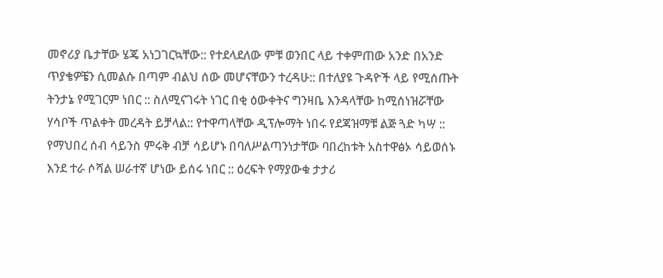መኖሪያ ቤታቸው ሄጄ አነጋገርኳቸው:: የተደላደለው ምቹ ወንበር ላይ ተቀምጠው አንድ በአንድ ጥያቄዎቼን ሲመልሱ በጣም ብልህ ሰው መሆናቸውን ተረዳሁ:: በተለያዩ ጉዳዮች ላይ የሚሰጡት ትንታኔ የሚገርም ነበር :: ስለሚናገሩት ነገር በቂ ዕውቀትና ግንዛቤ እንዳላቸው ከሚሰነዝሯቸው ሃሳቦች ጥልቀት መረዳት ይቻላል:: የተዋጣላቸው ዲፕሎማት ነበሩ የደጃዝማቹ ልጅ ጓድ ካሣ :: የማህበረ ሰብ ሳይንስ ምሩቅ ብቻ ሳይሆኑ በባለሥልጣንነታቸው ባበረከቱት አስተዋፅኦ ሳይወሰኑ እንደ ተራ ሶሻል ሠራተኛ ሆነው ይሰሩ ነበር :: ዕረፍት የማያውቁ ታታሪ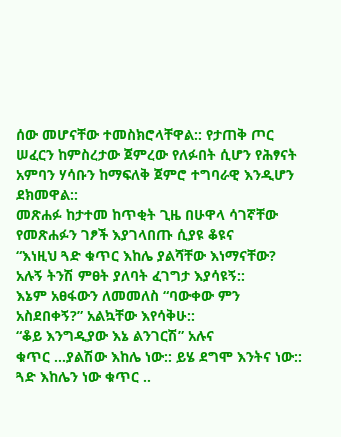ሰው መሆናቸው ተመስክሮላቸዋል:: የታጠቅ ጦር ሠፈርን ከምስረታው ጀምረው የለፉበት ሲሆን የሕፃናት አምባን ሃሳቡን ከማፍለቅ ጀምሮ ተግባራዊ እንዲሆን ደክመዋል::
መጽሐፉ ከታተመ ከጥቂት ጊዜ በሁዋላ ሳገኛቸው የመጽሐፉን ገፆች እያገላበጡ ሲያዩ ቆዩና
“እነዚህ ጓድ ቁጥር እከሌ ያልሻቸው እነማናቸው? አሉኝ ትንሽ ምፀት ያለባት ፈገግታ እያሳዩኝ::
እኔም አፀፋውን ለመመለስ “ባውቀው ምን አስደበቀኝ?” አልኳቸው እየሳቅሁ::
“ቆይ እንግዲያው እኔ ልንገርሽ” አሉና
ቁጥር …ያልሽው እከሌ ነው:: ይሄ ደግሞ እንትና ነው:: ጓድ እከሌን ነው ቁጥር ..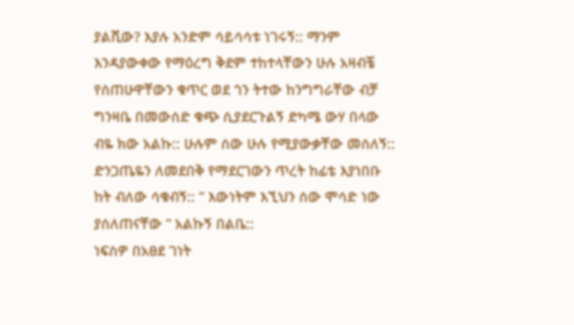ያልሺው? እያሉ አንድም ሳይሳሳቱ ነገሩኝ:: ማንም እንዳያውቀው የማዕረግ ቅደም ተከተላቸውን ሁሉ አዛብቼ የሰጠሁዋቸውን ቁጥር ወደ ጎን ትተው ከንግግራቸው ብቻ ግንዛቤ በመውሰድ ቁጭ ሲያደርጉልኝ ድካሜ ውሃ በላው ብዬ ክው አልኩ:: ሁሉም ሰው ሁሉ የሚያውቃቸው መሰለኝ:: ድንጋጤዬን ለመደበቅ የማደርገውን ጥረት ከፊቴ እያነበቡ ከት ብለው ሳቁብኝ:: ” እውነትም እኚህን ሰው ሞሳድ ነው ያሰለጠናቸው ” አልኩኝ በልቤ::
ነፍስዎ በአፀደ ገነት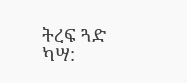ትረፍ ጓድ ካሣ: